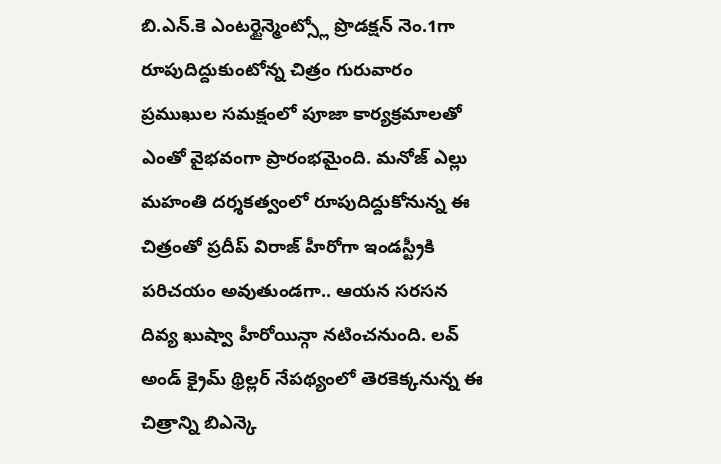బి.ఎన్.కె ఎంటర్టైన్మెంట్స్లో ప్రొడక్షన్ నెం.1గా రూపుదిద్దుకుంటోన్న చిత్రం గురువారం ప్రముఖుల సమక్షంలో పూజా కార్యక్రమాలతో ఎంతో వైభవంగా ప్రారంభమైంది. మనోజ్ ఎల్లు మహంతి దర్శకత్వంలో రూపుదిద్దుకోనున్న ఈ చిత్రంతో ప్రదీప్ విరాజ్ హీరోగా ఇండస్ట్రీకి పరిచయం అవుతుండగా.. ఆయన సరసన దివ్య ఖుష్వా హీరోయిన్గా నటించనుంది. లవ్ అండ్ క్రైమ్ థ్రిల్లర్ నేపథ్యంలో తెరకెక్కనున్న ఈ చిత్రాన్ని బిఎన్కె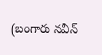(బంగారు నవీన్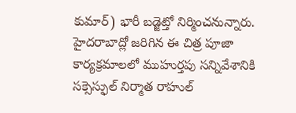కుమార్) భారీ బడ్జెట్తో నిర్మించనున్నారు. హైదరాబాద్లో జరిగిన ఈ చిత్ర పూజా కార్యక్రమాలలో ముహుర్తపు సన్నివేశానికి సక్సెస్ఫుల్ నిర్మాత రాహుల్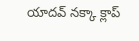యాదవ్ నక్కా క్లాప్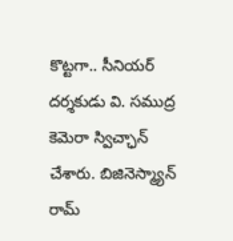కొట్టగా.. సీనియర్ దర్శకుడు వి. సముద్ర కెమెరా స్విచ్ఛాన్ చేశారు. బిజినెస్మ్యాన్ రామ్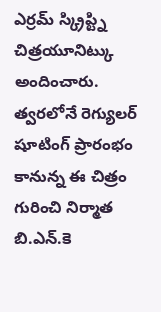ఎర్రమ్ స్క్రిప్ట్ని చిత్రయూనిట్కు అందించారు. త్వరలోనే రెగ్యులర్ షూటింగ్ ప్రారంభం కానున్న ఈ చిత్రం గురించి నిర్మాత బి.ఎన్.కె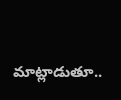మాట్లాడుతూ..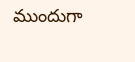ముందుగా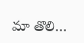మా తొలి…